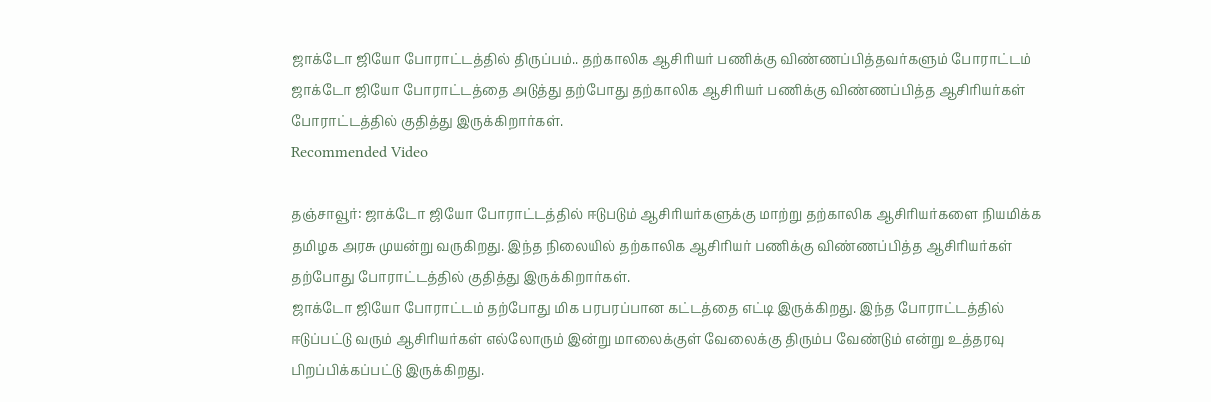ஜாக்டோ ஜியோ போராட்டத்தில் திருப்பம்.. தற்காலிக ஆசிரியர் பணிக்கு விண்ணப்பித்தவர்களும் போராட்டம்
ஜாக்டோ ஜியோ போராட்டத்தை அடுத்து தற்போது தற்காலிக ஆசிரியர் பணிக்கு விண்ணப்பித்த ஆசிரியர்கள் போராட்டத்தில் குதித்து இருக்கிறார்கள்.
Recommended Video

தஞ்சாவூர்: ஜாக்டோ ஜியோ போராட்டத்தில் ஈடுபடும் ஆசிரியர்களுக்கு மாற்று தற்காலிக ஆசிரியர்களை நியமிக்க தமிழக அரசு முயன்று வருகிறது. இந்த நிலையில் தற்காலிக ஆசிரியர் பணிக்கு விண்ணப்பித்த ஆசிரியர்கள் தற்போது போராட்டத்தில் குதித்து இருக்கிறார்கள்.
ஜாக்டோ ஜியோ போராட்டம் தற்போது மிக பரபரப்பான கட்டத்தை எட்டி இருக்கிறது. இந்த போராட்டத்தில் ஈடுப்பட்டு வரும் ஆசிரியர்கள் எல்லோரும் இன்று மாலைக்குள் வேலைக்கு திரும்ப வேண்டும் என்று உத்தரவு பிறப்பிக்கப்பட்டு இருக்கிறது.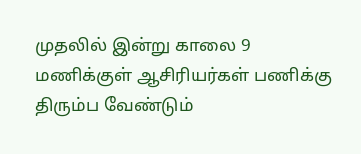முதலில் இன்று காலை 9 மணிக்குள் ஆசிரியர்கள் பணிக்கு திரும்ப வேண்டும்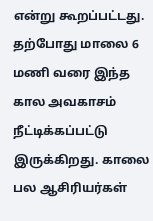என்று கூறப்பட்டது. தற்போது மாலை 6 மணி வரை இந்த கால அவகாசம் நீட்டிக்கப்பட்டு இருக்கிறது. காலை பல ஆசிரியர்கள்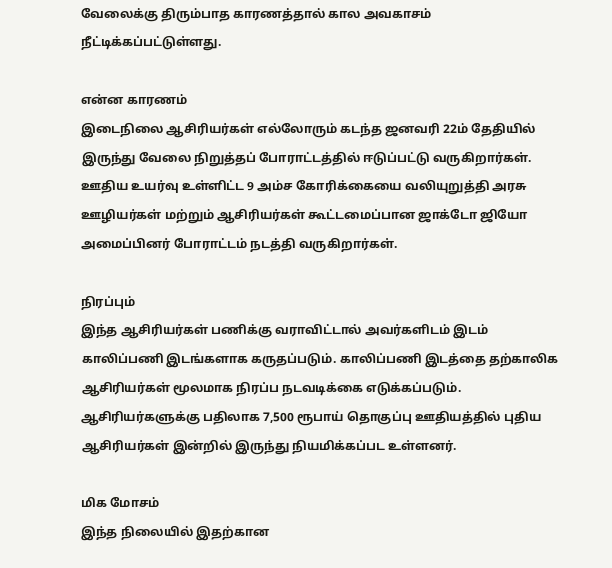வேலைக்கு திரும்பாத காரணத்தால் கால அவகாசம் நீட்டிக்கப்பட்டுள்ளது.

என்ன காரணம்
இடைநிலை ஆசிரியர்கள் எல்லோரும் கடந்த ஜனவரி 22ம் தேதியில் இருந்து வேலை நிறுத்தப் போராட்டத்தில் ஈடுப்பட்டு வருகிறார்கள். ஊதிய உயர்வு உள்ளிட்ட 9 அம்ச கோரிக்கையை வலியுறுத்தி அரசு ஊழியர்கள் மற்றும் ஆசிரியர்கள் கூட்டமைப்பான ஜாக்டோ ஜியோ அமைப்பினர் போராட்டம் நடத்தி வருகிறார்கள்.

நிரப்பும்
இந்த ஆசிரியர்கள் பணிக்கு வராவிட்டால் அவர்களிடம் இடம் காலிப்பணி இடங்களாக கருதப்படும். காலிப்பணி இடத்தை தற்காலிக ஆசிரியர்கள் மூலமாக நிரப்ப நடவடிக்கை எடுக்கப்படும். ஆசிரியர்களுக்கு பதிலாக 7,500 ரூபாய் தொகுப்பு ஊதியத்தில் புதிய ஆசிரியர்கள் இன்றில் இருந்து நியமிக்கப்பட உள்ளனர்.

மிக மோசம்
இந்த நிலையில் இதற்கான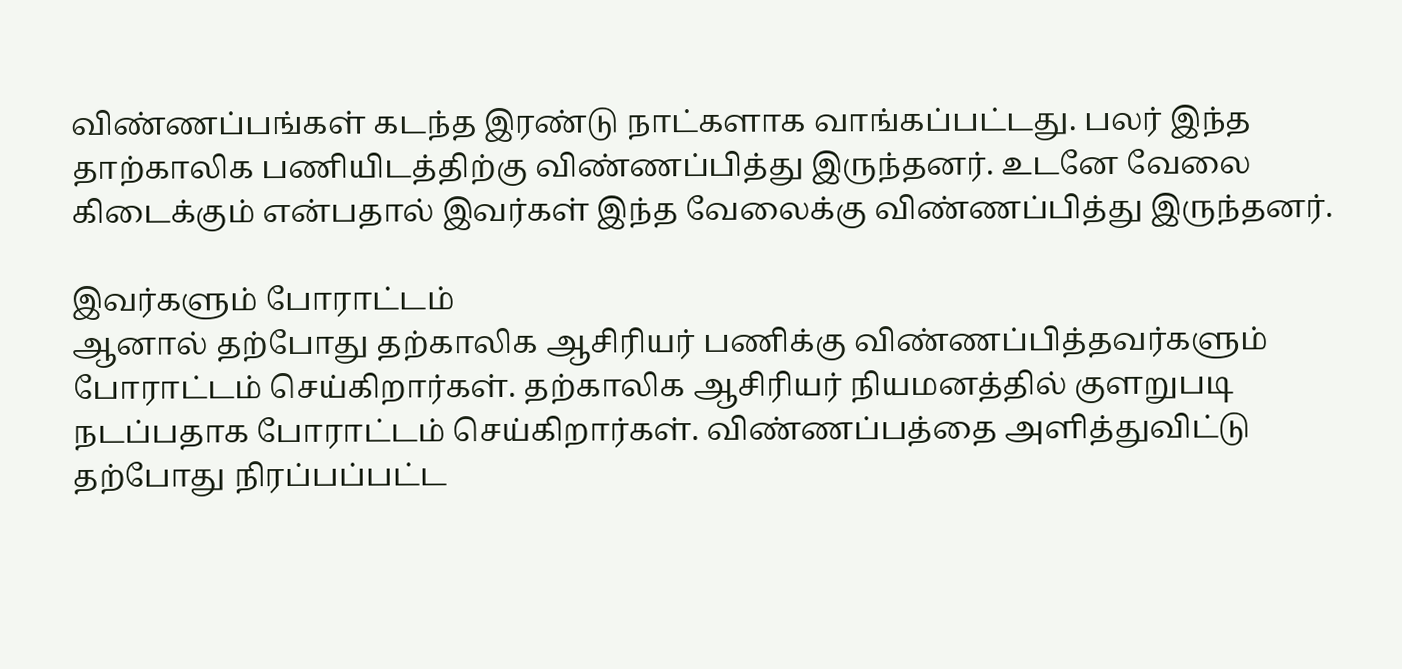விண்ணப்பங்கள் கடந்த இரண்டு நாட்களாக வாங்கப்பட்டது. பலர் இந்த தாற்காலிக பணியிடத்திற்கு விண்ணப்பித்து இருந்தனர். உடனே வேலை கிடைக்கும் என்பதால் இவர்கள் இந்த வேலைக்கு விண்ணப்பித்து இருந்தனர்.

இவர்களும் போராட்டம்
ஆனால் தற்போது தற்காலிக ஆசிரியர் பணிக்கு விண்ணப்பித்தவர்களும் போராட்டம் செய்கிறார்கள். தற்காலிக ஆசிரியர் நியமனத்தில் குளறுபடி நடப்பதாக போராட்டம் செய்கிறார்கள். விண்ணப்பத்தை அளித்துவிட்டு தற்போது நிரப்பப்பட்ட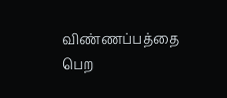விண்ணப்பத்தை பெற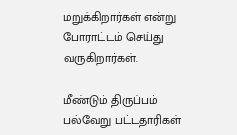மறுக்கிறார்கள் என்று போராட்டம் செய்து வருகிறார்கள்.

மீண்டும் திருப்பம்
பல்வேறு பட்டதாரிகள்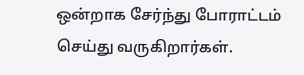ஒன்றாக சேர்ந்து போராட்டம் செய்து வருகிறார்கள்.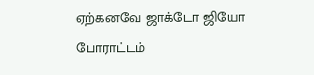ஏற்கனவே ஜாக்டோ ஜியோ போராட்டம்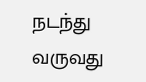நடந்து வருவது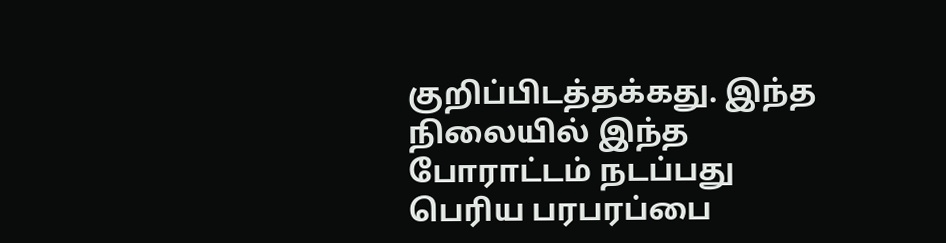குறிப்பிடத்தக்கது. இந்த நிலையில் இந்த போராட்டம் நடப்பது பெரிய பரபரப்பை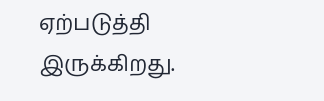ஏற்படுத்தி இருக்கிறது.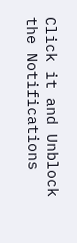Click it and Unblock the Notifications